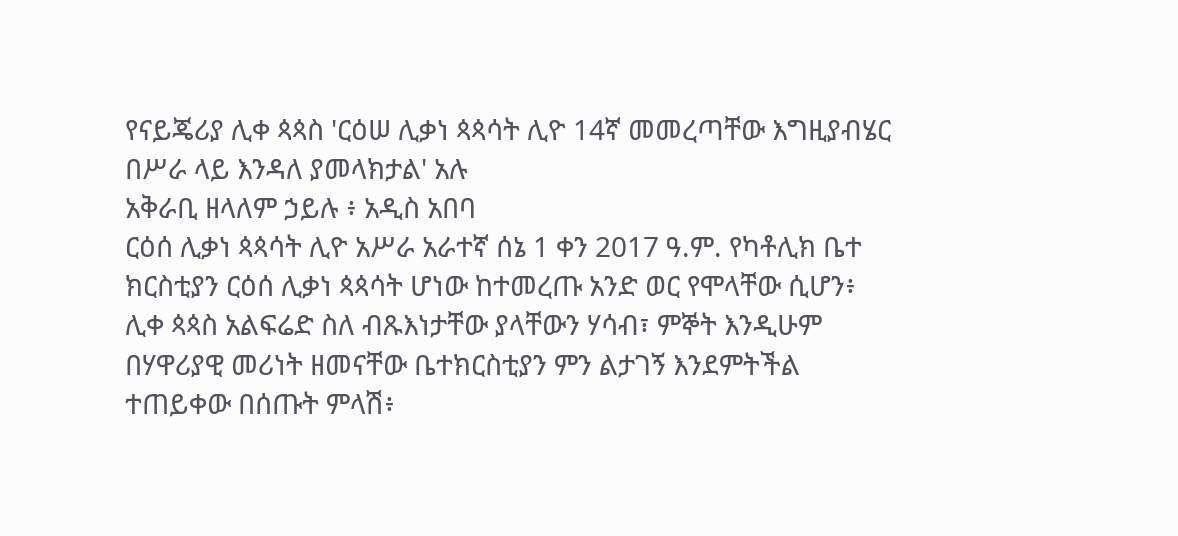የናይጄሪያ ሊቀ ጳጳስ 'ርዕሠ ሊቃነ ጳጳሳት ሊዮ 14ኛ መመረጣቸው እግዚያብሄር በሥራ ላይ እንዳለ ያመላክታል' አሉ
አቅራቢ ዘላለም ኃይሉ ፥ አዲስ አበባ
ርዕሰ ሊቃነ ጳጳሳት ሊዮ አሥራ አራተኛ ሰኔ 1 ቀን 2017 ዓ.ም. የካቶሊክ ቤተ ክርስቲያን ርዕሰ ሊቃነ ጳጳሳት ሆነው ከተመረጡ አንድ ወር የሞላቸው ሲሆን፥ ሊቀ ጳጳስ አልፍሬድ ስለ ብጹእነታቸው ያላቸውን ሃሳብ፣ ምኞት እንዲሁም በሃዋሪያዊ መሪነት ዘመናቸው ቤተክርስቲያን ምን ልታገኝ እንደምትችል ተጠይቀው በሰጡት ምላሽ፥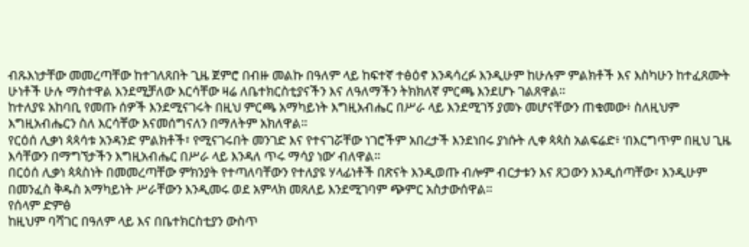ብጹእነታቸው መመረጣቸው ከተገለጸበት ጊዜ ጀምሮ በብዙ መልኩ በዓለም ላይ ከፍተኛ ተፅዕኖ እንዳሳረፉ እንዲሁም ከሁሉም ምልክቶች እና እስካሁን ከተፈጸሙት ሁነቶች ሁሉ ማስተዋል እንደሚቻለው እርሳቸው ዛሬ ለቤተክርስቲያናችን እና ለዓለማችን ትክክለኛ ምርጫ እንደሆኑ ገልጸዋል።
ከተለያዩ አከባቢ የመጡ ሰዎች እንደሚናገሩት በዚህ ምርጫ አማካይነት እግዚአብሔር በሥራ ላይ እንደሚገኝ ያመኑ መሆናቸውን ጠቁመው፥ ስለዚህም እግዚአብሔርን ስለ እርሳቸው እናመሰግናለን በማለትም አክለዋል።
የርዕሰ ሊቃነ ጳጳሳቱ አንዳንድ ምልክቶች፣ የሚናገሩበት መንገድ እና የተናገሯቸው ነገሮችም አበረታች እንደነበሩ ያነሱት ሊቀ ጳጳስ አልፍሬድ፥ ‘በእርግጥም በዚህ ጊዜ እሳቸውን በማግኘታችን እግዚአብሔር በሥራ ላይ እንዳለ ጥሩ ማሳያ ነው’ ብለዋል።
በርዕሰ ሊቃነ ጳጳስነት በመመረጣቸው ምክንያት የተጣለባቸውን የተለያዩ ሃላፊነቶች በጽናት እንዲወጡ ብሎም ብርታቱን እና ጸጋውን እንዲሰጣቸው፣ እንዲሁም በመንፈስ ቅዱስ አማካይነት ሥራቸውን እንዲመሩ ወደ አምላክ መጸለይ እንደሚገባም ጭምር አስታውሰዋል።
የሰላም ድምፅ
ከዚህም ባሻገር በዓለም ላይ እና በቤተክርስቲያን ውስጥ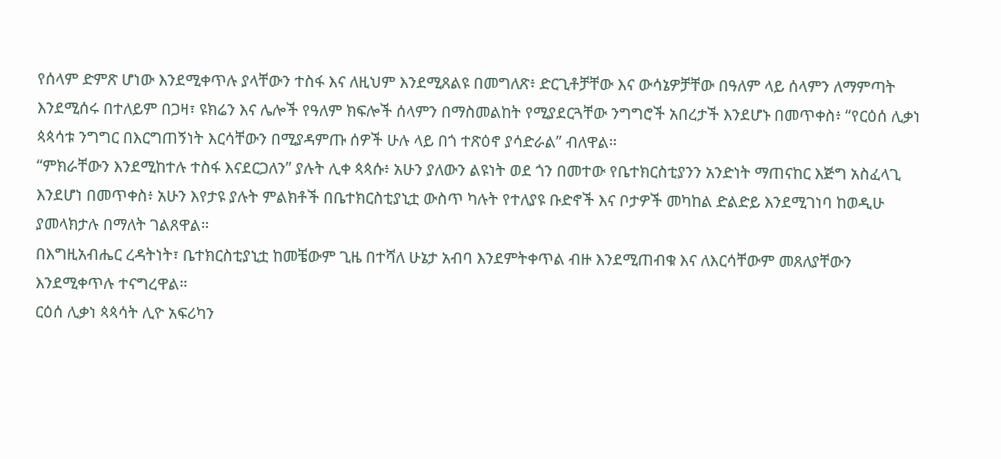የሰላም ድምጽ ሆነው እንደሚቀጥሉ ያላቸውን ተስፋ እና ለዚህም እንደሚጸልዩ በመግለጽ፥ ድርጊቶቻቸው እና ውሳኔዎቻቸው በዓለም ላይ ሰላምን ለማምጣት እንደሚሰሩ በተለይም በጋዛ፣ ዩክሬን እና ሌሎች የዓለም ክፍሎች ሰላምን በማስመልከት የሚያደርጓቸው ንግግሮች አበረታች እንደሆኑ በመጥቀስ፥ “የርዕሰ ሊቃነ ጳጳሳቱ ንግግር በእርግጠኝነት እርሳቸውን በሚያዳምጡ ሰዎች ሁሉ ላይ በጎ ተጽዕኖ ያሳድራል” ብለዋል።
“ምክራቸውን እንደሚከተሉ ተስፋ እናደርጋለን” ያሉት ሊቀ ጳጳሱ፥ አሁን ያለውን ልዩነት ወደ ጎን በመተው የቤተክርስቲያንን አንድነት ማጠናከር እጅግ አስፈላጊ እንደሆነ በመጥቀስ፥ አሁን እየታዩ ያሉት ምልክቶች በቤተክርስቲያኒቷ ውስጥ ካሉት የተለያዩ ቡድኖች እና ቦታዎች መካከል ድልድይ እንደሚገነባ ከወዲሁ ያመላክታሉ በማለት ገልጸዋል።
በእግዚአብሔር ረዳትነት፣ ቤተክርስቲያኒቷ ከመቼውም ጊዜ በተሻለ ሁኔታ አብባ እንደምትቀጥል ብዙ እንደሚጠብቁ እና ለእርሳቸውም መጸለያቸውን እንደሚቀጥሉ ተናግረዋል።
ርዕሰ ሊቃነ ጳጳሳት ሊዮ አፍሪካን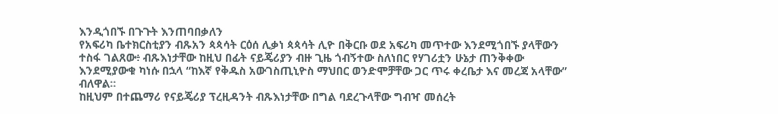እንዲጎበኙ በጉጉት እንጠባበቃለን
የአፍሪካ ቤተክርስቲያን ብጹአን ጳጳሳት ርዕሰ ሊቃነ ጳጳሳት ሊዮ በቅርቡ ወደ አፍሪካ መጥተው እንደሚጎበኙ ያላቸውን ተስፋ ገልጸው፥ ብጹእነታቸው ከዚህ በፊት ናይጄሪያን ብዙ ጊዜ ጎብኝተው ስለነበር የሃገሪቷን ሁኔታ ጠንቅቀው እንደሚያውቁ ካነሱ በኋላ “ከእኛ የቅዱስ አውገስጢኒዮስ ማህበር ወንድሞቻቸው ጋር ጥሩ ቀረቤታ እና መረጃ አላቸው” ብለዋል።
ከዚህም በተጨማሪ የናይጄሪያ ፕረዚዳንት ብጹእነታቸው በግል ባደረጉላቸው ግብዣ መሰረት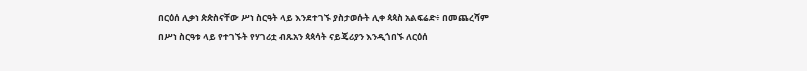በርዕሰ ሊቃነ ጵጵስናቸው ሥነ ስርዓት ላይ እንደተገኙ ያስታወሱት ሊቀ ጳጳስ አልፍሬድ፥ በመጨረሻም በሥነ ስርዓቱ ላይ የተገኙት የሃገሪቷ ብጹአን ጳጳሳት ናይጄሪያን እንዲጎበኙ ለርዕሰ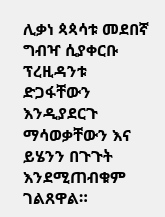ሊቃነ ጳጳሳቱ መደበኛ ግብዣ ሲያቀርቡ ፕረዚዳንቱ ድጋፋቸውን እንዲያደርጉ ማሳወቃቸውን እና ይሄንን በጉጉት እንደሚጠብቁም ገልጸዋል።